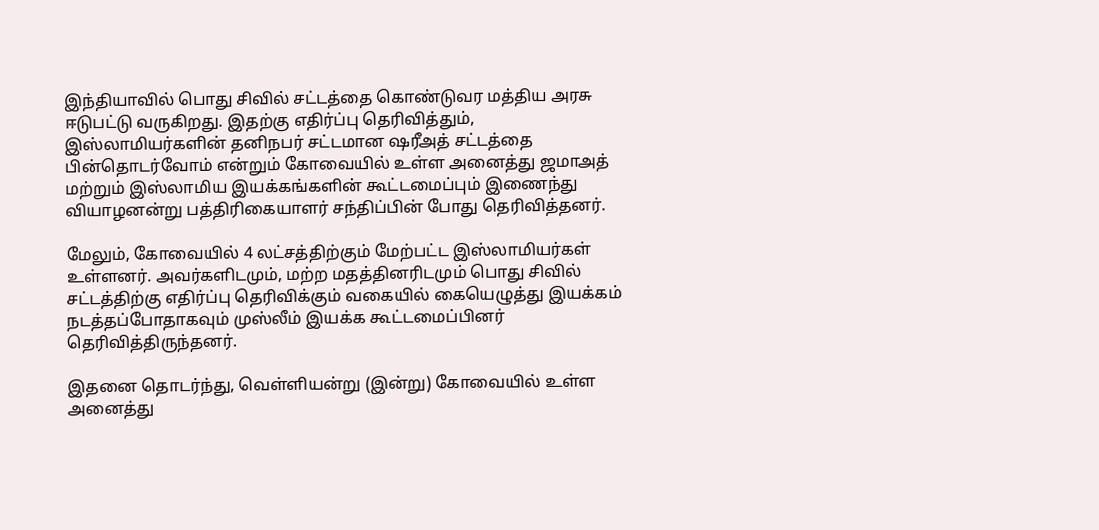இந்தியாவில் பொது சிவில் சட்டத்தை கொண்டுவர மத்திய அரசு ஈடுபட்டு வருகிறது. இதற்கு எதிர்ப்பு தெரிவித்தும், இஸ்லாமியர்களின் தனிநபர் சட்டமான ஷரீஅத் சட்டத்தை பின்தொடர்வோம் என்றும் கோவையில் உள்ள அனைத்து ஜமாஅத் மற்றும் இஸ்லாமிய இயக்கங்களின் கூட்டமைப்பும் இணைந்து வியாழனன்று பத்திரிகையாளர் சந்திப்பின் போது தெரிவித்தனர்.

மேலும், கோவையில் 4 லட்சத்திற்கும் மேற்பட்ட இஸ்லாமியர்கள் உள்ளனர். அவர்களிடமும், மற்ற மதத்தினரிடமும் பொது சிவில் சட்டத்திற்கு எதிர்ப்பு தெரிவிக்கும் வகையில் கையெழுத்து இயக்கம் நடத்தப்போதாகவும் முஸ்லீம் இயக்க கூட்டமைப்பினர் தெரிவித்திருந்தனர்.

இதனை தொடர்ந்து, வெள்ளியன்று (இன்று) கோவையில் உள்ள அனைத்து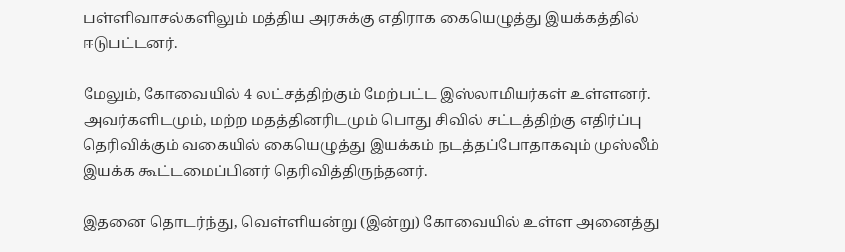பள்ளிவாசல்களிலும் மத்திய அரசுக்கு எதிராக கையெழுத்து இயக்கத்தில் ஈடுபட்டனர்.

மேலும், கோவையில் 4 லட்சத்திற்கும் மேற்பட்ட இஸ்லாமியர்கள் உள்ளனர். அவர்களிடமும், மற்ற மதத்தினரிடமும் பொது சிவில் சட்டத்திற்கு எதிர்ப்பு தெரிவிக்கும் வகையில் கையெழுத்து இயக்கம் நடத்தப்போதாகவும் முஸ்லீம் இயக்க கூட்டமைப்பினர் தெரிவித்திருந்தனர்.

இதனை தொடர்ந்து, வெள்ளியன்று (இன்று) கோவையில் உள்ள அனைத்து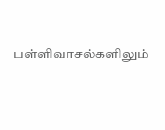பள்ளிவாசல்களிலும்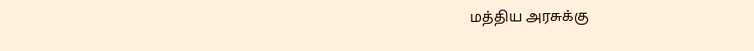மத்திய அரசுக்கு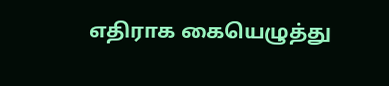எதிராக கையெழுத்து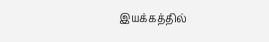இயக்கத்தில்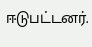ஈடுபட்டனர்.